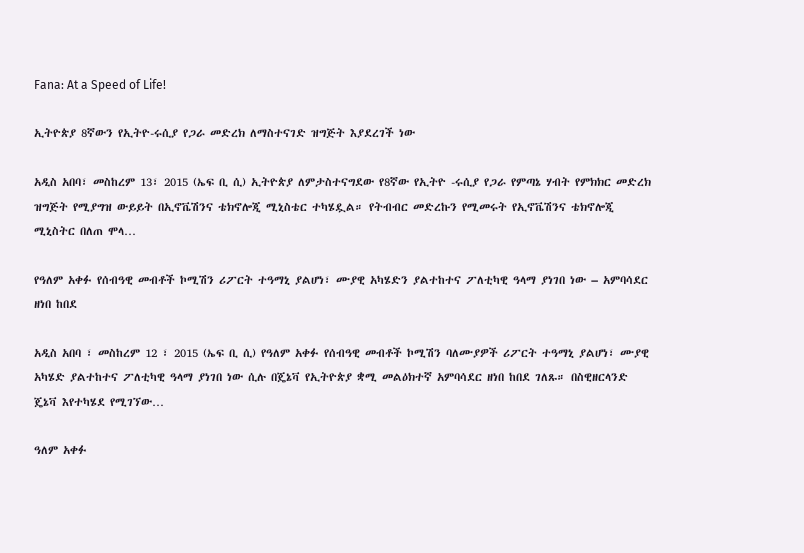Fana: At a Speed of Life!

ኢትዮጵያ 8ኛውን የኢትዮ-ሩሲያ የጋራ መድረክ ለማስተናገድ ዝግጅት እያደረገች ነው

አዲስ አበባ፣ መስከረም 13፣ 2015 (ኤፍ ቢ ሲ) ኢትዮጵያ ለምታስተናግደው የ8ኛው የኢትዮ -ሩሲያ የጋራ የምጣኔ ሃብት የምክክር መድረክ ዝግጅት የሚያግዝ ውይይት በኢኖቬሽንና ቴክኖሎጂ ሚኒስቴር ተካሄዷል። የትብብር መድረኩን የሚመሩት የኢኖቬሽንና ቴክኖሎጂ ሚኒስትር በለጠ ሞላ…

የዓለም አቀፉ የሰብዓዊ መብቶች ኮሚሽን ሪፖርት ተዓማኒ ያልሆነ፣ ሙያዊ አካሄድን ያልተከተና ፖለቲካዊ ዓላማ ያነገበ ነው – አምባሳደር ዘነበ ከበደ

አዲስ አበባ ፣ መስከረም 12 ፣ 2015 (ኤፍ ቢ ሲ) የዓለም አቀፉ የሰብዓዊ መብቶች ኮሚሽን ባለሙያዎች ሪፖርት ተዓማኒ ያልሆነ፣ ሙያዊ አካሄድ ያልተከተና ፖለቲካዊ ዓላማ ያነገበ ነው ሲሉ በጄኔቫ የኢትዮጵያ ቋሚ መልዕክተኛ አምባሳደር ዘነበ ከበደ ገለጹ። በስዊዘርላንድ ጄኔቫ እየተካሄደ የሚገኘው…

ዓለም አቀፉ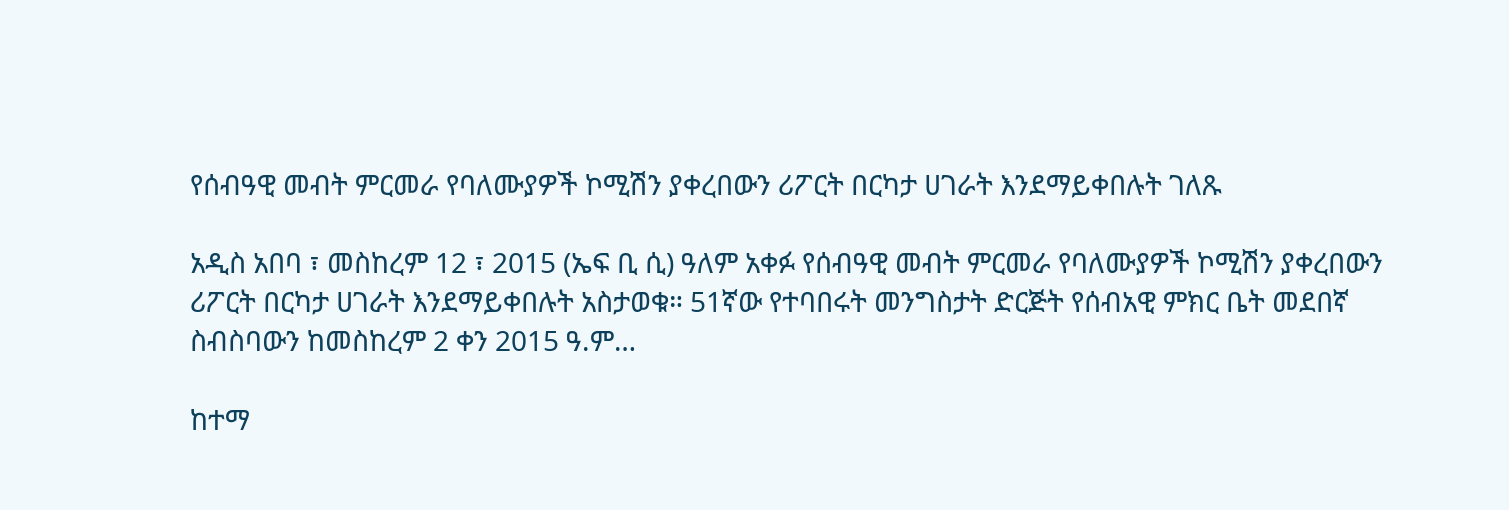የሰብዓዊ መብት ምርመራ የባለሙያዎች ኮሚሽን ያቀረበውን ሪፖርት በርካታ ሀገራት እንደማይቀበሉት ገለጹ

አዲስ አበባ ፣ መስከረም 12 ፣ 2015 (ኤፍ ቢ ሲ) ዓለም አቀፉ የሰብዓዊ መብት ምርመራ የባለሙያዎች ኮሚሽን ያቀረበውን ሪፖርት በርካታ ሀገራት እንደማይቀበሉት አስታወቁ። 51ኛው የተባበሩት መንግስታት ድርጅት የሰብአዊ ምክር ቤት መደበኛ ስብስባውን ከመስከረም 2 ቀን 2015 ዓ.ም…

ከተማ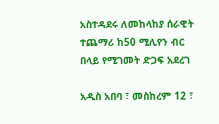አስተዳደሩ ለመከላከያ ሰራዊት ተጨማሪ ከ50 ሚሊየን ብር በላይ የሚገመት ድጋፍ አደረገ

አዲስ አበባ ፣ መስከረም 12 ፣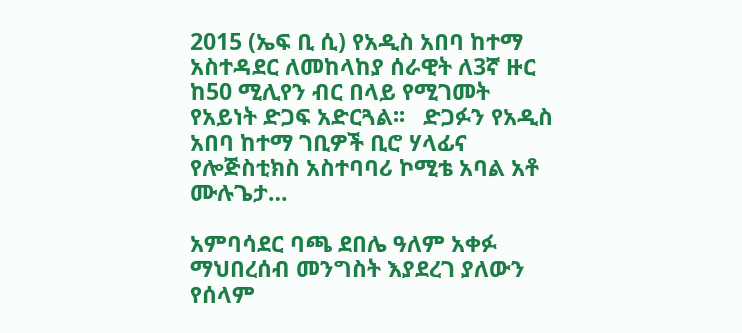2015 (ኤፍ ቢ ሲ) የአዲስ አበባ ከተማ አስተዳደር ለመከላከያ ሰራዊት ለ3ኛ ዙር ከ50 ሚሊየን ብር በላይ የሚገመት የአይነት ድጋፍ አድርጓል፡፡   ድጋፉን የአዲስ አበባ ከተማ ገቢዎች ቢሮ ሃላፊና የሎጅስቲክስ አስተባባሪ ኮሚቴ አባል አቶ ሙሉጌታ…

አምባሳደር ባጫ ደበሌ ዓለም አቀፉ ማህበረሰብ መንግስት እያደረገ ያለውን የሰላም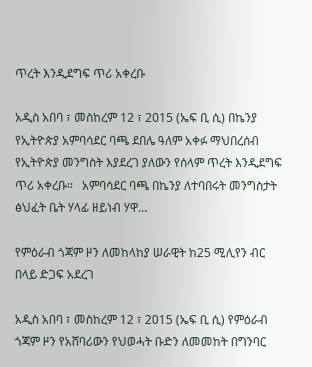ጥረት እንዲደግፍ ጥሪ አቀረቡ

አዲስ አበባ ፣ መስከረም 12 ፣ 2015 (ኤፍ ቢ ሲ) በኬንያ የኢትዮጵያ አምባሳደር ባጫ ደበሌ ዓለም አቀፉ ማህበረሰብ የኢትዮጵያ መንግስት እያደረገ ያለውን የሰላም ጥረት እንዲደግፍ ጥሪ አቀረቡ።   አምባሳደር ባጫ በኬንያ ለተባበሩት መንግስታት ፅህፈት ቤት ሃላፊ ዘይነብ ሃዋ…

የምዕራብ ጎጃም ዞን ለመከላከያ ሠራዊት ከ25 ሚሊየን ብር በላይ ድጋፍ አደረገ

አዲስ አበባ ፣ መስከረም 12 ፣ 2015 (ኤፍ ቢ ሲ) የምዕራብ ጎጃም ዞን የአሸባሪውን የህወሓት ቡድን ለመመከት በግንባር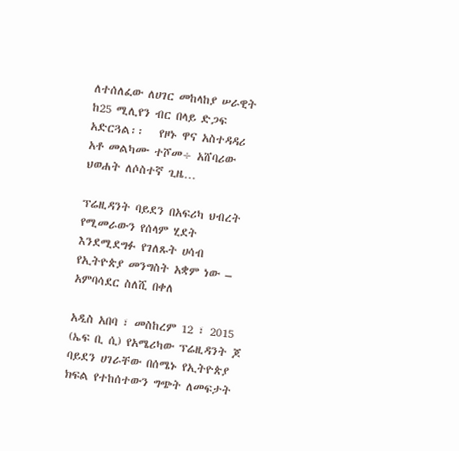ለተሰለፈው ለሀገር መከላከያ ሠራዊት ከ25 ሚሊየን ብር በላይ ድጋፍ አድርጓል፡፡   የዞኑ ዋና አስተዳዳሪ አቶ መልካሙ ተሾመ÷ አሸባሪው ህወሐት ለሶስተኛ ጊዜ…

ፕሬዚዳንት ባይደን በአፍሪካ ህብረት የሚመራውን የሰላም ሂደት እንደሚደግፉ የገለጹት ሀሳብ የኢትዮጵያ መንግስት አቋም ነው – አምባሳደር ስለሺ በቀለ

አዲስ አበባ ፣ መስከረም 12 ፣ 2015 (ኤፍ ቢ ሲ) የአሜሪካው ፕሬዚዳንት ጆ ባይደን ሀገራቸው በሰሜኑ የኢትዮጵያ ክፍል የተከሰተውን ግጭት ለመፍታት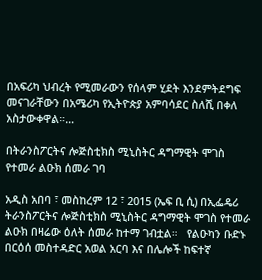በአፍሪካ ህብረት የሚመራውን የሰላም ሂደት እንደምትደግፍ መናገራቸውን በአሜሪካ የኢትዮጵያ አምባሳደር ስለሺ በቀለ አስታውቀዋል።…

በትራንስፖርትና ሎጅስቲክስ ሚኒስትር ዳግማዊት ሞገስ የተመራ ልዑክ ሰመራ ገባ

አዲስ አበባ ፣ መስከረም 12 ፣ 2015 (ኤፍ ቢ ሲ) በኢፌዴሪ ትራንስፖርትና ሎጅስቲክስ ሚኒስትር ዳግማዊት ሞገስ የተመራ ልዑክ በዛሬው ዕለት ሰመራ ከተማ ገብቷል።   የልዑካን ቡድኑ በርዕሰ መስተዳድር አወል አርባ እና በሌሎች ከፍተኛ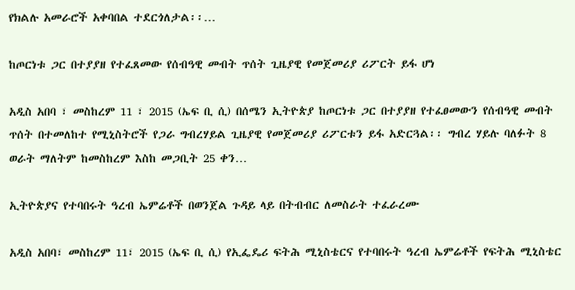የክልሉ አመራሮች አቀባበል ተደርጎለታል፡፡…

ከጦርነቱ ጋር በተያያዘ የተፈጸመው የሰብዓዊ መብት ጥሰት ጊዜያዊ የመጀመሪያ ሪፖርት ይፋ ሆነ

አዲስ አበባ ፣ መስከረም 11 ፣ 2015 (ኤፍ ቢ ሲ) በሰሜን ኢትዮጵያ ከጦርነቱ ጋር በተያያዘ የተፈፀመውን የሰብዓዊ መብት ጥሰት በተመለከተ የሚኒስትሮች የጋራ ግብረሃይል ጊዜያዊ የመጀመሪያ ሪፖርቱን ይፋ አድርጓል፡፡ ግብረ ሃይሉ ባለፉት 8 ወራት ማለትም ከመስከረም እስከ መጋቢት 25 ቀን…

ኢትዮጵያና የተባበሩት ዓረብ ኤምሬቶች በወንጀል ጉዳይ ላይ በትብብር ለመስራት ተፈራረሙ

አዲስ አበባ፣ መስከረም 11፣ 2015 (ኤፍ ቢ ሲ) የኢፌዴሪ ፍትሕ ሚኒስቴርና የተባበሩት ዓረብ ኤምሬቶች የፍትሕ ሚኒስቴር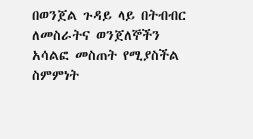በወንጀል ጉዳይ ላይ በትብብር ለመስራትና ወንጀለኞችን አሳልፎ መስጠት የሚያስችል ስምምነት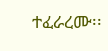ተፈራረሙ፡፡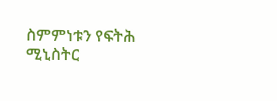ስምምነቱን የፍትሕ ሚኒስትር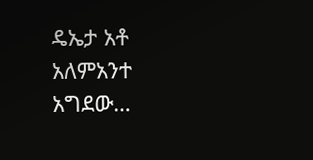ዴኤታ አቶ አለምአንተ አግደው…